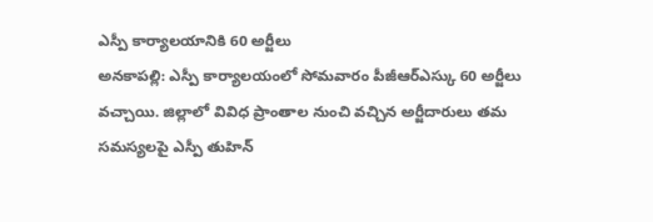ఎస్పీ కార్యాలయానికి 60 అర్జీలు
అనకాపల్లి: ఎస్పీ కార్యాలయంలో సోమవారం పీజీఆర్ఎస్కు 60 అర్జీలు వచ్చాయి. జిల్లాలో వివిధ ప్రాంతాల నుంచి వచ్చిన అర్జీదారులు తమ సమస్యలపై ఎస్పీ తుహిన్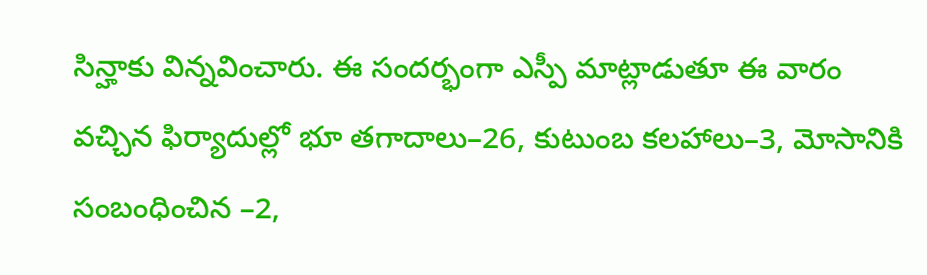సిన్హాకు విన్నవించారు. ఈ సందర్భంగా ఎస్పీ మాట్లాడుతూ ఈ వారం వచ్చిన ఫిర్యాదుల్లో భూ తగాదాలు–26, కుటుంబ కలహాలు–3, మోసానికి సంబంధించిన –2,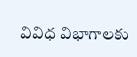వివిధ విభాగాలకు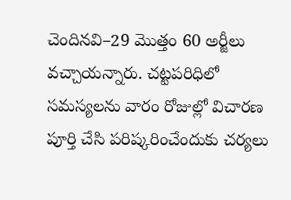చెందినవి–29 మొత్తం 60 అర్జీలు వచ్చాయన్నారు. చట్టపరిధిలో సమస్యలను వారం రోజుల్లో విచారణ పూర్తి చేసి పరిష్కరించేందుకు చర్యలు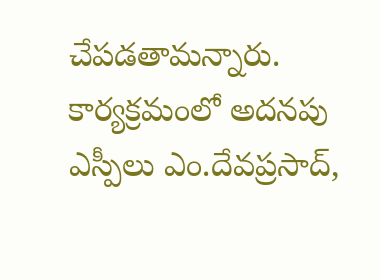చేపడతామన్నారు. కార్యక్రమంలో అదనపు ఎస్పీలు ఎం.దేవప్రసాద్,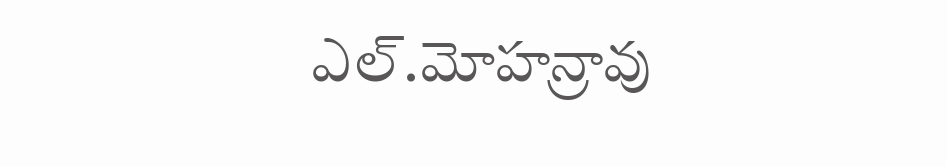ఎల్.మోహన్రావు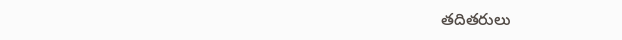తదితరులు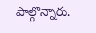పాల్గొన్నారు.